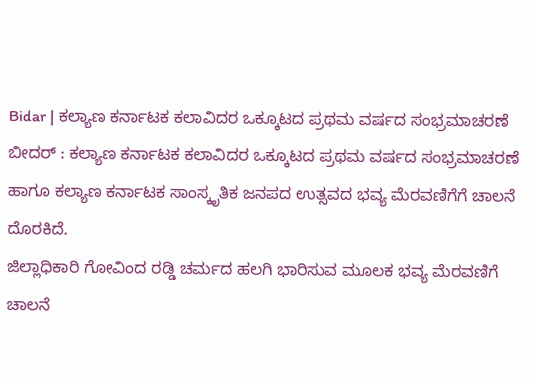Bidar | ಕಲ್ಯಾಣ ಕರ್ನಾಟಕ ಕಲಾವಿದರ ಒಕ್ಕೂಟದ ಪ್ರಥಮ ವರ್ಷದ ಸಂಭ್ರಮಾಚರಣೆ
ಬೀದರ್ : ಕಲ್ಯಾಣ ಕರ್ನಾಟಕ ಕಲಾವಿದರ ಒಕ್ಕೂಟದ ಪ್ರಥಮ ವರ್ಷದ ಸಂಭ್ರಮಾಚರಣೆ ಹಾಗೂ ಕಲ್ಯಾಣ ಕರ್ನಾಟಕ ಸಾಂಸ್ಕೃತಿಕ ಜನಪದ ಉತ್ಸವದ ಭವ್ಯ ಮೆರವಣಿಗೆಗೆ ಚಾಲನೆ ದೊರಕಿದೆ.
ಜಿಲ್ಲಾಧಿಕಾರಿ ಗೋವಿಂದ ರಡ್ಡಿ ಚರ್ಮದ ಹಲಗಿ ಭಾರಿಸುವ ಮೂಲಕ ಭವ್ಯ ಮೆರವಣಿಗೆ ಚಾಲನೆ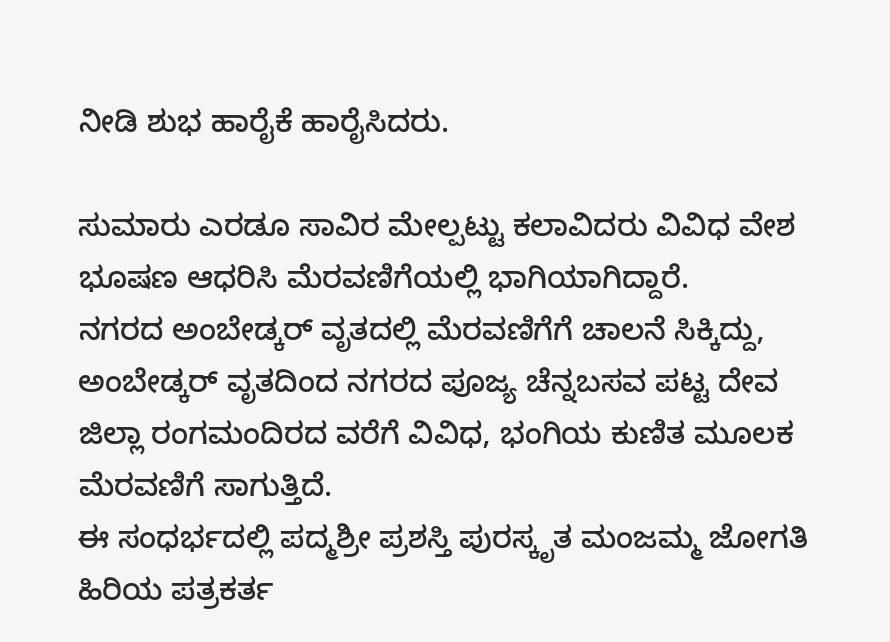ನೀಡಿ ಶುಭ ಹಾರೈಕೆ ಹಾರೈಸಿದರು.

ಸುಮಾರು ಎರಡೂ ಸಾವಿರ ಮೇಲ್ಪಟ್ಟು ಕಲಾವಿದರು ವಿವಿಧ ವೇಶ ಭೂಷಣ ಆಧರಿಸಿ ಮೆರವಣಿಗೆಯಲ್ಲಿ ಭಾಗಿಯಾಗಿದ್ದಾರೆ.
ನಗರದ ಅಂಬೇಡ್ಕರ್ ವೃತದಲ್ಲಿ ಮೆರವಣಿಗೆಗೆ ಚಾಲನೆ ಸಿಕ್ಕಿದ್ದು, ಅಂಬೇಡ್ಕರ್ ವೃತದಿಂದ ನಗರದ ಪೂಜ್ಯ ಚೆನ್ನಬಸವ ಪಟ್ಟ ದೇವ ಜಿಲ್ಲಾ ರಂಗಮಂದಿರದ ವರೆಗೆ ವಿವಿಧ, ಭಂಗಿಯ ಕುಣಿತ ಮೂಲಕ ಮೆರವಣಿಗೆ ಸಾಗುತ್ತಿದೆ.
ಈ ಸಂಧರ್ಭದಲ್ಲಿ ಪದ್ಮಶ್ರೀ ಪ್ರಶಸ್ತಿ ಪುರಸ್ಕೃತ ಮಂಜಮ್ಮ ಜೋಗತಿ ಹಿರಿಯ ಪತ್ರಕರ್ತ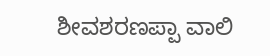ಶೀವಶರಣಪ್ಪಾ ವಾಲಿ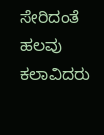ಸೇರಿದಂತೆ ಹಲವು ಕಲಾವಿದರು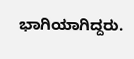ಭಾಗಿಯಾಗಿದ್ದರು.